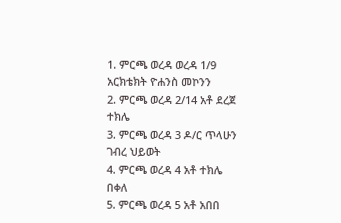1. ምርጫ ወረዳ ወረዳ 1/9 አርክቴክት ዮሐንስ መኮንን
2. ምርጫ ወረዳ 2/14 አቶ ደረጀ ተክሌ
3. ምርጫ ወረዳ 3 ዶ/ር ጥላሁን ገብረ ህይወት
4. ምርጫ ወረዳ 4 አቶ ተክሌ በቀለ
5. ምርጫ ወረዳ 5 አቶ አበበ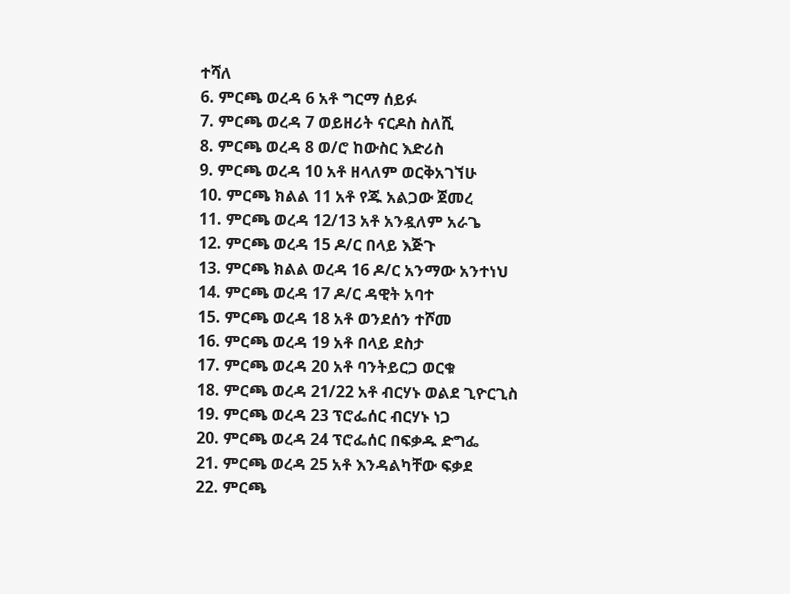ተሻለ
6. ምርጫ ወረዳ 6 አቶ ግርማ ሰይፉ
7. ምርጫ ወረዳ 7 ወይዘሪት ናርዶስ ስለሺ
8. ምርጫ ወረዳ 8 ወ/ሮ ከውስር እድሪስ
9. ምርጫ ወረዳ 10 አቶ ዘላለም ወርቅአገኘሁ
10. ምርጫ ክልል 11 አቶ የጁ አልጋው ጀመረ
11. ምርጫ ወረዳ 12/13 አቶ አንዷለም አራጌ
12. ምርጫ ወረዳ 15 ዶ/ር በላይ እጅጉ
13. ምርጫ ክልል ወረዳ 16 ዶ/ር አንማው አንተነህ
14. ምርጫ ወረዳ 17 ዶ/ር ዳዊት አባተ
15. ምርጫ ወረዳ 18 አቶ ወንደሰን ተሾመ
16. ምርጫ ወረዳ 19 አቶ በላይ ደስታ
17. ምርጫ ወረዳ 20 አቶ ባንትይርጋ ወርቁ
18. ምርጫ ወረዳ 21/22 አቶ ብርሃኑ ወልደ ጊዮርጊስ
19. ምርጫ ወረዳ 23 ፕሮፌሰር ብርሃኑ ነጋ
20. ምርጫ ወረዳ 24 ፕሮፌሰር በፍቃዱ ድግፌ
21. ምርጫ ወረዳ 25 አቶ እንዳልካቸው ፍቃደ
22. ምርጫ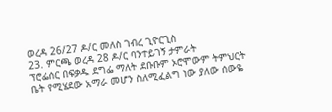ወረዳ 26/27 ዶ/ር መለስ ገብረ ጊዮርጊስ
23. ምርጫ ወረዳ 28 ዶ/ር ባንተይገኝ ታምራት
ፕሮፌሰር በፍቃዱ ደግፌ ማለት ደቡቡም ኦሮሞውም ትምህርት ቤት የሚሄደው አማራ መሆን ስለሚፈልግ ነው ያለው ሰውዬ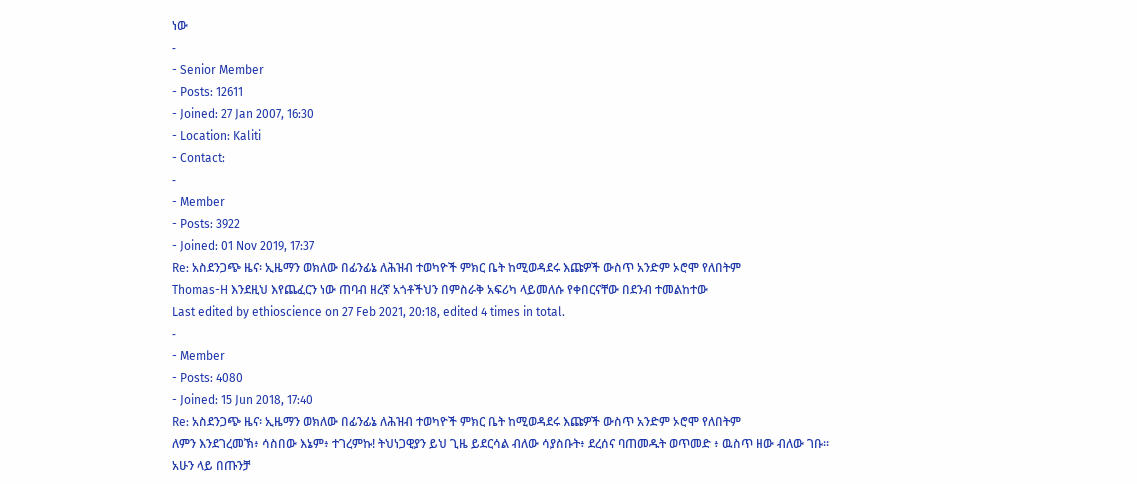ነው
-
- Senior Member
- Posts: 12611
- Joined: 27 Jan 2007, 16:30
- Location: Kaliti
- Contact:
-
- Member
- Posts: 3922
- Joined: 01 Nov 2019, 17:37
Re: አስደንጋጭ ዜና፡ ኢዜማን ወክለው በፊንፊኔ ለሕዝብ ተወካዮች ምክር ቤት ከሚወዳደሩ እጩዎች ውስጥ አንድም ኦሮሞ የለበትም
Thomas-H እንደዚህ እየጨፈርን ነው ጠባብ ዘረኛ አጎቶችህን በምስራቅ አፍሪካ ላይመለሱ የቀበርናቸው በደንብ ተመልከተው
Last edited by ethioscience on 27 Feb 2021, 20:18, edited 4 times in total.
-
- Member
- Posts: 4080
- Joined: 15 Jun 2018, 17:40
Re: አስደንጋጭ ዜና፡ ኢዜማን ወክለው በፊንፊኔ ለሕዝብ ተወካዮች ምክር ቤት ከሚወዳደሩ እጩዎች ውስጥ አንድም ኦሮሞ የለበትም
ለምን እንደገረመኽ፥ ሳስበው እኔም፥ ተገረምኩ! ትህነጋዊያን ይህ ጊዜ ይደርሳል ብለው ሳያስቡት፥ ደረሰና ባጠመዱት ወጥመድ ፥ ዉስጥ ዘው ብለው ገቡ።
አሁን ላይ በጡንቻ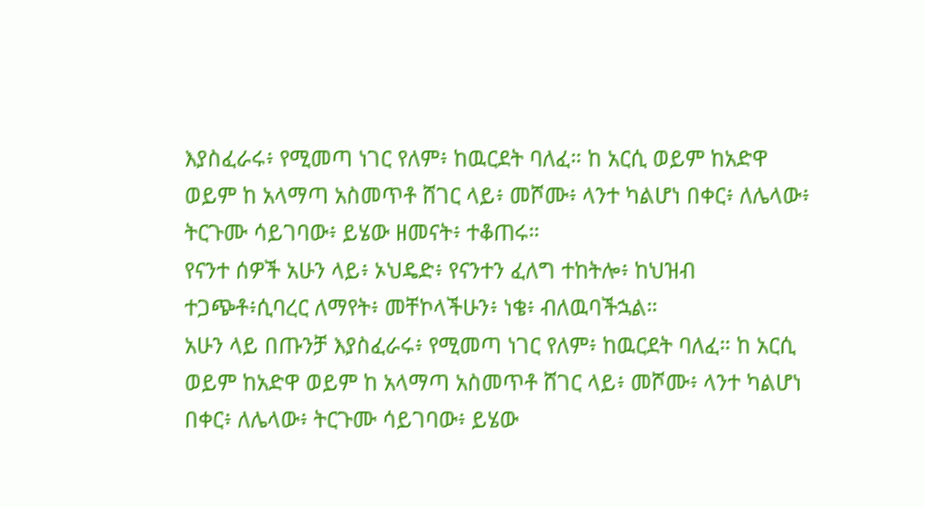እያስፈራሩ፥ የሚመጣ ነገር የለም፥ ከዉርደት ባለፈ። ከ አርሲ ወይም ከአድዋ ወይም ከ አላማጣ አስመጥቶ ሸገር ላይ፥ መሾሙ፥ ላንተ ካልሆነ በቀር፥ ለሌላው፥ ትርጉሙ ሳይገባው፥ ይሄው ዘመናት፥ ተቆጠሩ።
የናንተ ሰዎች አሁን ላይ፥ ኦህዴድ፥ የናንተን ፈለግ ተከትሎ፥ ከህዝብ ተጋጭቶ፥ሲባረር ለማየት፥ መቸኮላችሁን፥ ነቄ፥ ብለዉባችኋል።
አሁን ላይ በጡንቻ እያስፈራሩ፥ የሚመጣ ነገር የለም፥ ከዉርደት ባለፈ። ከ አርሲ ወይም ከአድዋ ወይም ከ አላማጣ አስመጥቶ ሸገር ላይ፥ መሾሙ፥ ላንተ ካልሆነ በቀር፥ ለሌላው፥ ትርጉሙ ሳይገባው፥ ይሄው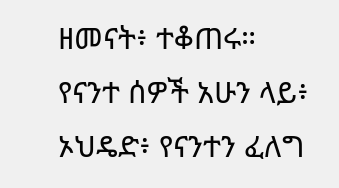ዘመናት፥ ተቆጠሩ።
የናንተ ሰዎች አሁን ላይ፥ ኦህዴድ፥ የናንተን ፈለግ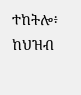ተከትሎ፥ ከህዝብ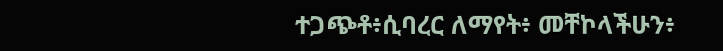ተጋጭቶ፥ሲባረር ለማየት፥ መቸኮላችሁን፥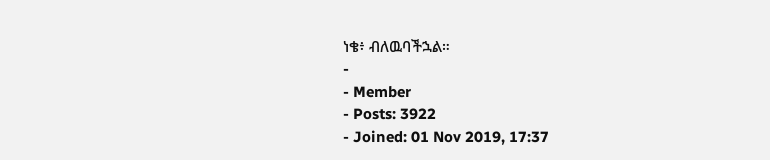ነቄ፥ ብለዉባችኋል።
-
- Member
- Posts: 3922
- Joined: 01 Nov 2019, 17:37